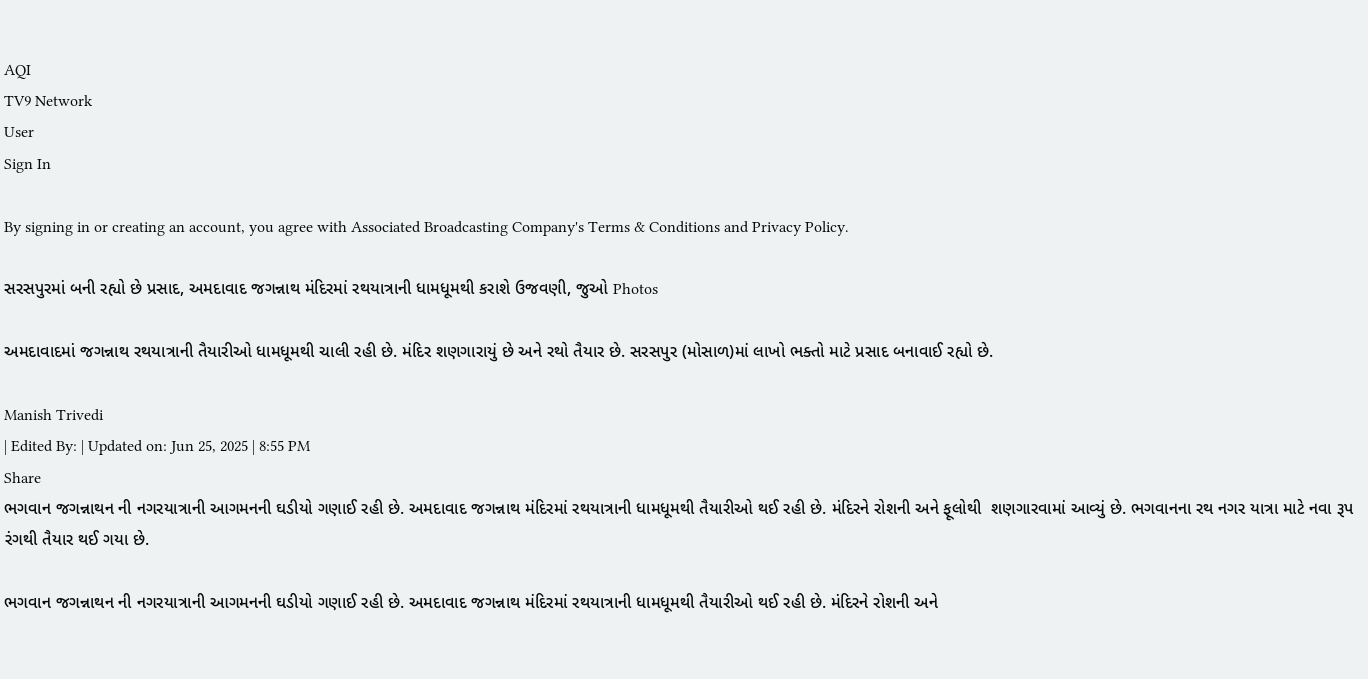AQI
TV9 Network
User
Sign In

By signing in or creating an account, you agree with Associated Broadcasting Company's Terms & Conditions and Privacy Policy.

સરસપુરમાં બની રહ્યો છે પ્રસાદ, અમદાવાદ જગન્નાથ મંદિરમાં રથયાત્રાની ધામધૂમથી કરાશે ઉજવણી, જુઓ Photos

અમદાવાદમાં જગન્નાથ રથયાત્રાની તૈયારીઓ ધામધૂમથી ચાલી રહી છે. મંદિર શણગારાયું છે અને રથો તૈયાર છે. સરસપુર (મોસાળ)માં લાખો ભક્તો માટે પ્રસાદ બનાવાઈ રહ્યો છે.

Manish Trivedi
| Edited By: | Updated on: Jun 25, 2025 | 8:55 PM
Share
ભગવાન જગન્નાથન ની નગરયાત્રાની આગમનની ઘડીયો ગણાઈ રહી છે. અમદાવાદ જગન્નાથ મંદિરમાં રથયાત્રાની ધામધૂમથી તૈયારીઓ થઈ રહી છે. મંદિરને રોશની અને ફૂલોથી  શણગારવામાં આવ્યું છે. ભગવાનના રથ નગર યાત્રા માટે નવા રૂપ રંગથી તૈયાર થઈ ગયા છે.

ભગવાન જગન્નાથન ની નગરયાત્રાની આગમનની ઘડીયો ગણાઈ રહી છે. અમદાવાદ જગન્નાથ મંદિરમાં રથયાત્રાની ધામધૂમથી તૈયારીઓ થઈ રહી છે. મંદિરને રોશની અને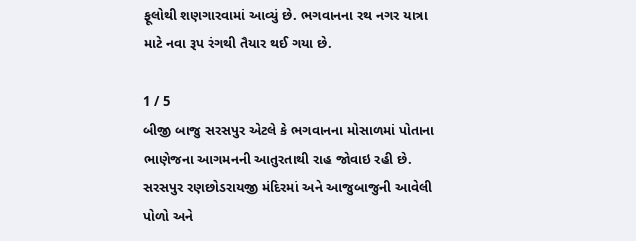ફૂલોથી શણગારવામાં આવ્યું છે. ભગવાનના રથ નગર યાત્રા માટે નવા રૂપ રંગથી તૈયાર થઈ ગયા છે.

1 / 5
બીજી બાજુ સરસપુર એટલે કે ભગવાનના મોસાળમાં પોતાના ભાણેજના આગમનની આતુરતાથી રાહ જોવાઇ રહી છે. સરસપુર રણછોડરાયજી મંદિરમાં અને આજુબાજુની આવેલી પોળો અને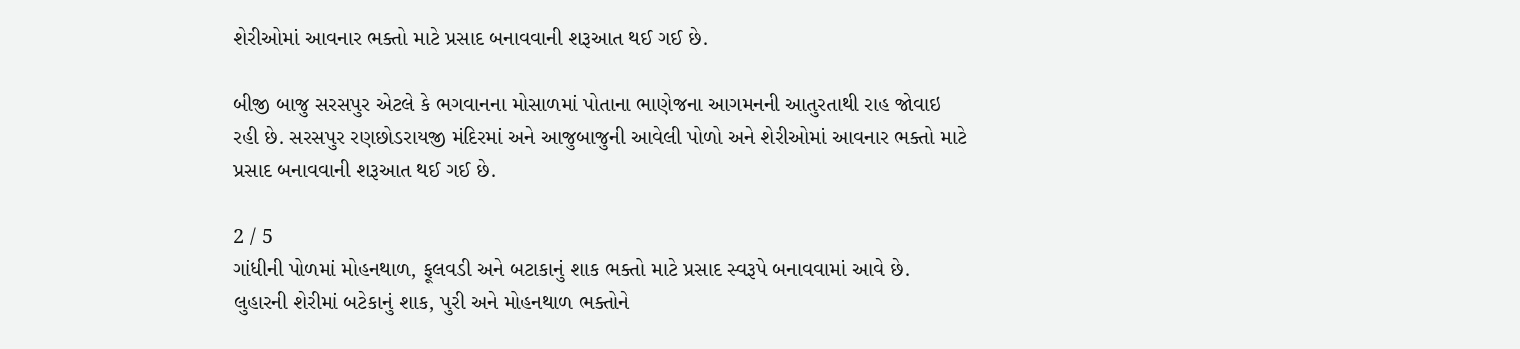શેરીઓમાં આવનાર ભક્તો માટે પ્રસાદ બનાવવાની શરૂઆત થઈ ગઈ છે.

બીજી બાજુ સરસપુર એટલે કે ભગવાનના મોસાળમાં પોતાના ભાણેજના આગમનની આતુરતાથી રાહ જોવાઇ રહી છે. સરસપુર રણછોડરાયજી મંદિરમાં અને આજુબાજુની આવેલી પોળો અને શેરીઓમાં આવનાર ભક્તો માટે પ્રસાદ બનાવવાની શરૂઆત થઈ ગઈ છે.

2 / 5
ગાંધીની પોળમાં મોહનથાળ, ફૂલવડી અને બટાકાનું શાક ભક્તો માટે પ્રસાદ સ્વરૂપે બનાવવામાં આવે છે. લુહારની શેરીમાં બટેકાનું શાક, પુરી અને મોહનથાળ ભક્તોને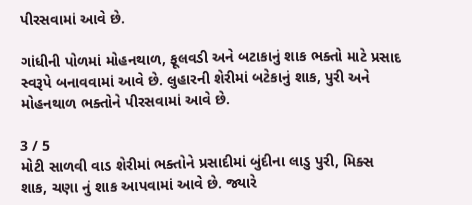પીરસવામાં આવે છે.

ગાંધીની પોળમાં મોહનથાળ, ફૂલવડી અને બટાકાનું શાક ભક્તો માટે પ્રસાદ સ્વરૂપે બનાવવામાં આવે છે. લુહારની શેરીમાં બટેકાનું શાક, પુરી અને મોહનથાળ ભક્તોને પીરસવામાં આવે છે.

3 / 5
મોટી સાળવી વાડ શેરીમાં ભક્તોને પ્રસાદીમાં બુંદીના લાડુ પુરી, મિક્સ શાક, ચણા નું શાક આપવામાં આવે છે. જ્યારે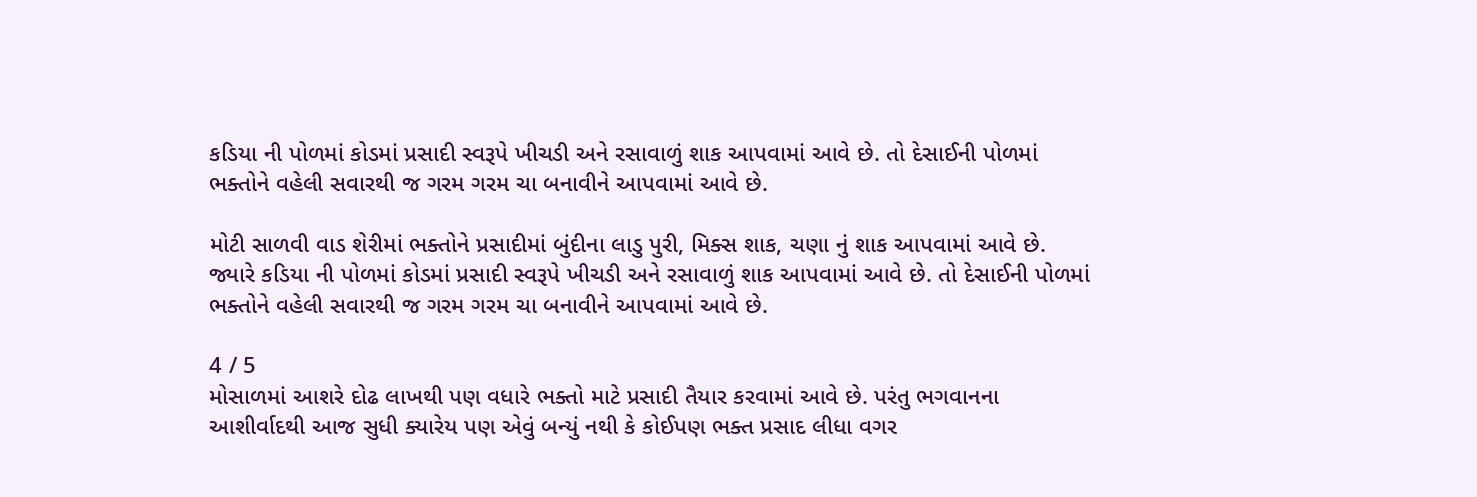કડિયા ની પોળમાં કોડમાં પ્રસાદી સ્વરૂપે ખીચડી અને રસાવાળું શાક આપવામાં આવે છે. તો દેસાઈની પોળમાં ભક્તોને વહેલી સવારથી જ ગરમ ગરમ ચા બનાવીને આપવામાં આવે છે.

મોટી સાળવી વાડ શેરીમાં ભક્તોને પ્રસાદીમાં બુંદીના લાડુ પુરી, મિક્સ શાક, ચણા નું શાક આપવામાં આવે છે. જ્યારે કડિયા ની પોળમાં કોડમાં પ્રસાદી સ્વરૂપે ખીચડી અને રસાવાળું શાક આપવામાં આવે છે. તો દેસાઈની પોળમાં ભક્તોને વહેલી સવારથી જ ગરમ ગરમ ચા બનાવીને આપવામાં આવે છે.

4 / 5
મોસાળમાં આશરે દોઢ લાખથી પણ વધારે ભક્તો માટે પ્રસાદી તૈયાર કરવામાં આવે છે. પરંતુ ભગવાનના આશીર્વાદથી આજ સુધી ક્યારેય પણ એવું બન્યું નથી કે કોઈપણ ભક્ત પ્રસાદ લીધા વગર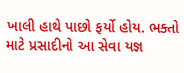ખાલી હાથે પાછો ફર્યો હોય. ભક્તો માટે પ્રસાદીનો આ સેવા યજ્ઞ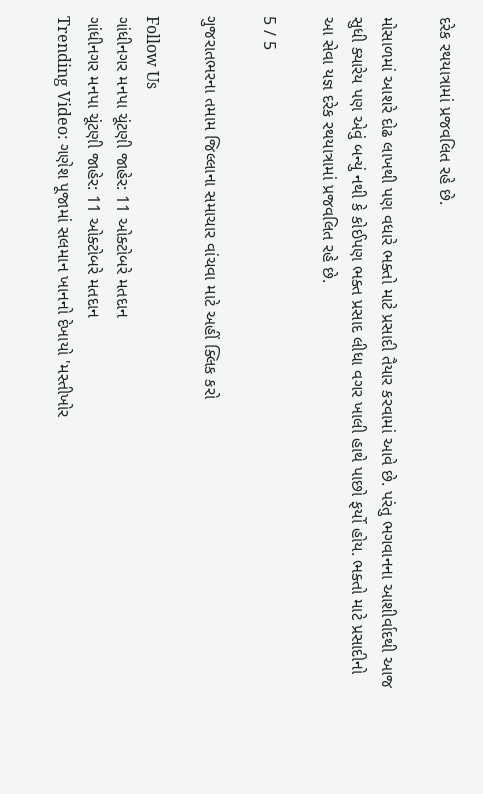દરેક રથયાત્રામાં પ્રજવલિત રહે છે.

મોસાળમાં આશરે દોઢ લાખથી પણ વધારે ભક્તો માટે પ્રસાદી તૈયાર કરવામાં આવે છે. પરંતુ ભગવાનના આશીર્વાદથી આજ સુધી ક્યારેય પણ એવું બન્યું નથી કે કોઈપણ ભક્ત પ્રસાદ લીધા વગર ખાલી હાથે પાછો ફર્યો હોય. ભક્તો માટે પ્રસાદીનો આ સેવા યજ્ઞ દરેક રથયાત્રામાં પ્રજવલિત રહે છે.

5 / 5

ગુજરાતભરના તમામ જિલ્લાના સમાચાર વાંચવા માટે અહીં ક્લિક કરો

Follow Us
ગાંધીનગર મનપા ચૂંટણી જાહેર: 11 ઓક્ટોબરે મતદાન
ગાંધીનગર મનપા ચૂંટણી જાહેર: 11 ઓક્ટોબરે મતદાન
Trending Video: ગણેશ પૂજામાં સલમાન ખાનનો દેખાયો 'મસ્તીખોર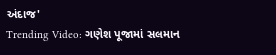અંદાજ'
Trending Video: ગણેશ પૂજામાં સલમાન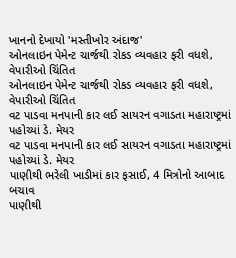ખાનનો દેખાયો 'મસ્તીખોર અંદાજ'
ઓનલાઇન પેમેન્ટ ચાર્જથી રોકડ વ્યવહાર ફરી વધશે, વેપારીઓ ચિંતિત
ઓનલાઇન પેમેન્ટ ચાર્જથી રોકડ વ્યવહાર ફરી વધશે, વેપારીઓ ચિંતિત
વટ પાડવા મનપાની કાર લઈ સાયરન વગાડતા મહારાષ્ટ્રમાં પહોચ્યાં ડે. મેયર
વટ પાડવા મનપાની કાર લઈ સાયરન વગાડતા મહારાષ્ટ્રમાં પહોચ્યાં ડે. મેયર
પાણીથી ભરેલી ખાડીમાં કાર ફસાઈ, 4 મિત્રોનો આબાદ બચાવ
પાણીથી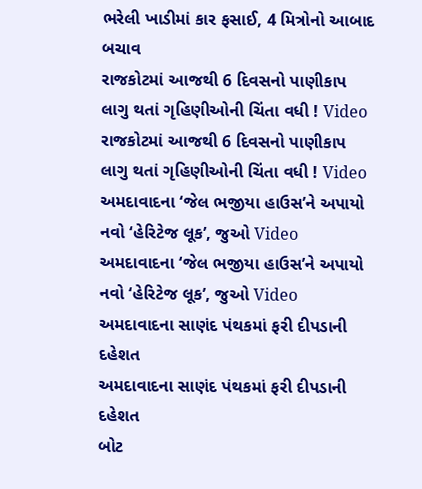ભરેલી ખાડીમાં કાર ફસાઈ, 4 મિત્રોનો આબાદ બચાવ
રાજકોટમાં આજથી 6 દિવસનો પાણીકાપ લાગુ થતાં ગૃહિણીઓની ચિંતા વધી ! Video
રાજકોટમાં આજથી 6 દિવસનો પાણીકાપ લાગુ થતાં ગૃહિણીઓની ચિંતા વધી ! Video
અમદાવાદના ‘જેલ ભજીયા હાઉસ’ને અપાયો નવો ‘હેરિટેજ લૂક’, જુઓ Video
અમદાવાદના ‘જેલ ભજીયા હાઉસ’ને અપાયો નવો ‘હેરિટેજ લૂક’, જુઓ Video
અમદાવાદના સાણંદ પંથકમાં ફરી દીપડાની દહેશત
અમદાવાદના સાણંદ પંથકમાં ફરી દીપડાની દહેશત
બોટ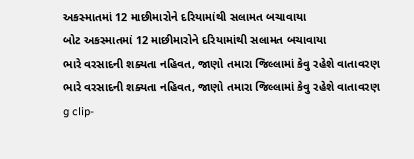અકસ્માતમાં 12 માછીમારોને દરિયામાંથી સલામત બચાવાયા
બોટ અકસ્માતમાં 12 માછીમારોને દરિયામાંથી સલામત બચાવાયા
ભારે વરસાદની શક્યતા નહિવત, જાણો તમારા જિલ્લામાં કેવુ રહેશે વાતાવરણ
ભારે વરસાદની શક્યતા નહિવત, જાણો તમારા જિલ્લામાં કેવુ રહેશે વાતાવરણ
g clip-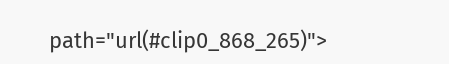path="url(#clip0_868_265)">